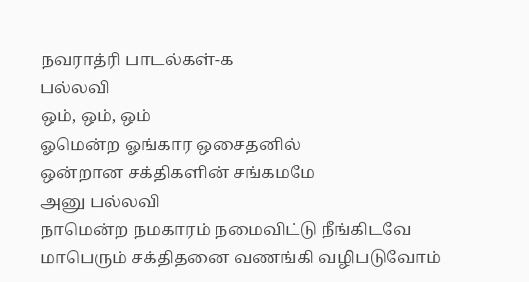நவராத்ரி பாடல்கள்-௧
பல்லவி
ஒம், ஒம், ஒம்
ஓமென்ற ஓங்கார ஒசைதனில்
ஒன்றான சக்திகளின் சங்கமமே
அனு பல்லவி
நாமென்ற நமகாரம் நமைவிட்டு நீங்கிடவே
மாபெரும் சக்திதனை வணங்கி வழிபடுவோம்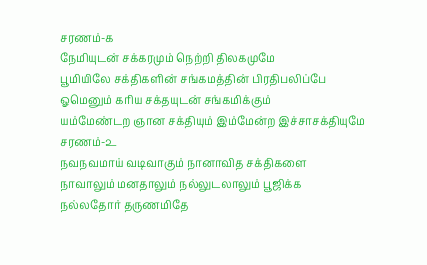சரணம்-௧
நேமியுடன் சக்கரமும் நெற்றி திலகமுமே
பூமியிலே சக்திகளின் சங்கமத்தின் பிரதிபலிப்பே
ஓமெனும் கரிய சக்தயுடன் சங்கமிக்கும்
யம்மேண்டற ஞான சக்தியும் இம்மேன்ற இச்சாசக்தியுமே
சரணம்-௨
நவநவமாய் வடிவாகும் நானாவித சக்திகளை
நாவாலும் மனதாலும் நல்லுடலாலும் பூஜிக்க
நல்லதோர் தருணமிதே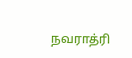நவராத்ரி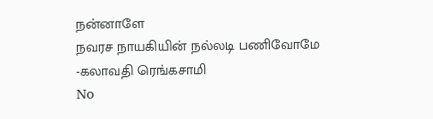நன்னாளே
நவரச நாயகியின் நல்லடி பணிவோமே
-கலாவதி ரெங்கசாமி
No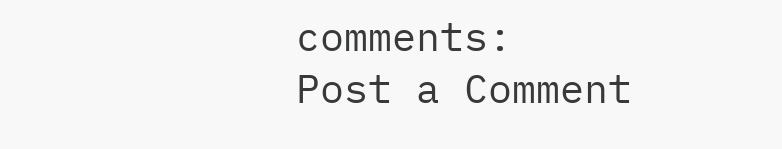comments:
Post a Comment